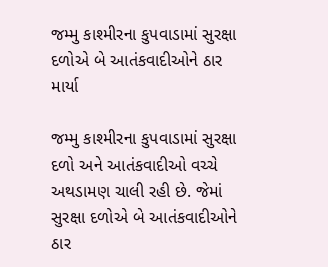જમ્મુ કાશ્મીરના કુપવાડામાં સુરક્ષા દળોએ બે આતંકવાદીઓને ઠાર માર્યા

જમ્મુ કાશ્મીરના કુપવાડામાં સુરક્ષા દળો અને આતંકવાદીઓ વચ્ચે અથડામણ ચાલી રહી છે. જેમાં સુરક્ષા દળોએ બે આતંકવાદીઓને ઠાર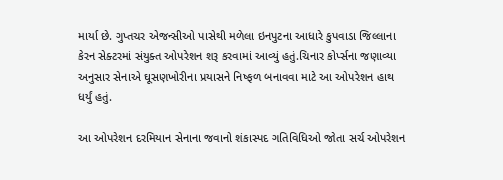માર્યા છે. ગુપ્તચર એજન્સીઓ પાસેથી મળેલા ઇનપુટના આધારે કુપવાડા જિલ્લાના કેરન સેક્ટરમાં સંયુક્ત ઓપરેશન શરૂ કરવામાં આવ્યું હતું.ચિનાર કોર્પ્સના જણાવ્યા અનુસાર સેનાએ ઘૂસણખોરીના પ્રયાસને નિષ્ફળ બનાવવા માટે આ ઓપરેશન હાથ ધર્યું હતું.

આ ઓપરેશન દરમિયાન સેનાના જવાનો શંકાસ્પદ ગતિવિધિઓ જોતા સર્ચ ઓપરેશન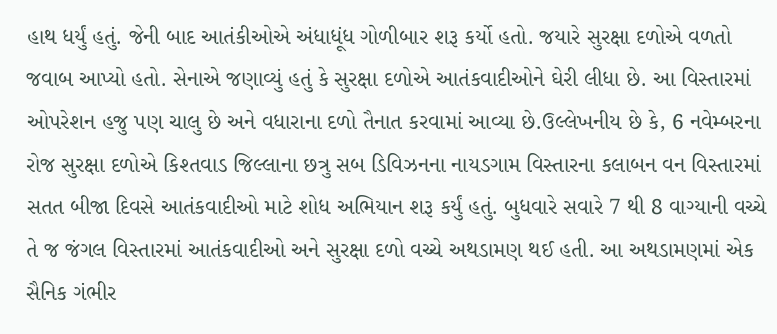હાથ ધર્યું હતું. જેની બાદ આતંકીઓએ અંધાધૂંધ ગોળીબાર શરૂ કર્યો હતો. જયારે સુરક્ષા દળોએ વળતો જવાબ આપ્યો હતો. સેનાએ જણાવ્યું હતું કે સુરક્ષા દળોએ આતંકવાદીઓને ઘેરી લીધા છે. આ વિસ્તારમાં ઓપરેશન હજુ પણ ચાલુ છે અને વધારાના દળો તૈનાત કરવામાં આવ્યા છે.ઉલ્લેખનીય છે કે, 6 નવેમ્બરના રોજ સુરક્ષા દળોએ કિશ્તવાડ જિલ્લાના છત્રુ સબ ડિવિઝનના નાયડગામ વિસ્તારના કલાબન વન વિસ્તારમાં સતત બીજા દિવસે આતંકવાદીઓ માટે શોધ અભિયાન શરૂ કર્યું હતું. બુધવારે સવારે 7 થી 8 વાગ્યાની વચ્ચે તે જ જંગલ વિસ્તારમાં આતંકવાદીઓ અને સુરક્ષા દળો વચ્ચે અથડામણ થઈ હતી. આ અથડામણમાં એક સૈનિક ગંભીર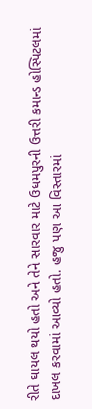રીતે ઘાયલ થયો હતો અને તેને સારવાર માટે ઉધમપુરની ઉત્તરી કમાન્ડ હોસ્પિટલમાં દાખલ કરવામાં આવ્યો હતો. હજુ પણ આ વિસ્તારમાં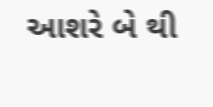આશરે બે થી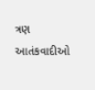ત્રણ આતંકવાદીઓ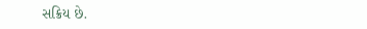સક્રિય છે.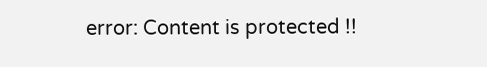error: Content is protected !!